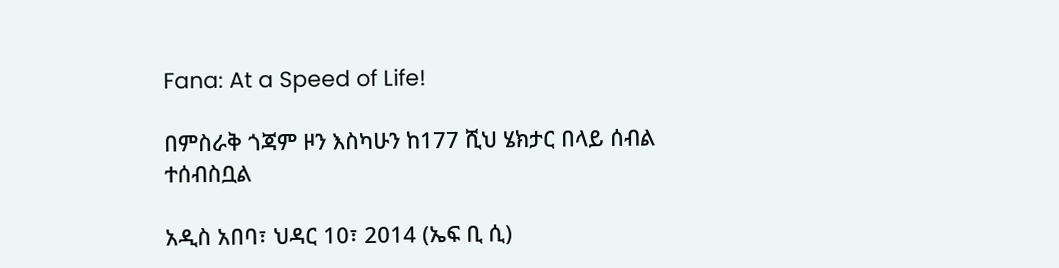Fana: At a Speed of Life!

በምስራቅ ጎጃም ዞን እስካሁን ከ177 ሺህ ሄክታር በላይ ሰብል ተሰብስቧል

አዲስ አበባ፣ ህዳር 10፣ 2014 (ኤፍ ቢ ሲ)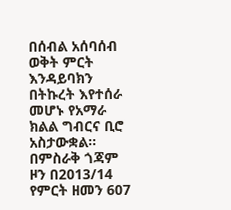በሰብል አሰባሰብ ወቅት ምርት እንዳይባክን በትኩረት እየተሰራ መሆኑ የአማራ ክልል ግብርና ቢሮ አስታውቋል፡፡ በምስራቅ ጎጃም ዞን በ2013/14 የምርት ዘመን 607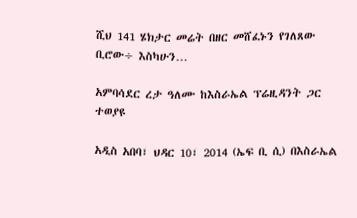ሺህ 141 ሄክታር መሬት በዘር መሸፈኑን የገለጸው ቢሮው÷ እስካሁን…

አምባሳደር ረታ ዓለሙ ከእስራኤል ፕሬዚዳንት ጋር ተወያዩ

አዲስ አበባ፣ ህዳር 10፣ 2014 (ኤፍ ቢ ሲ) በእስራኤል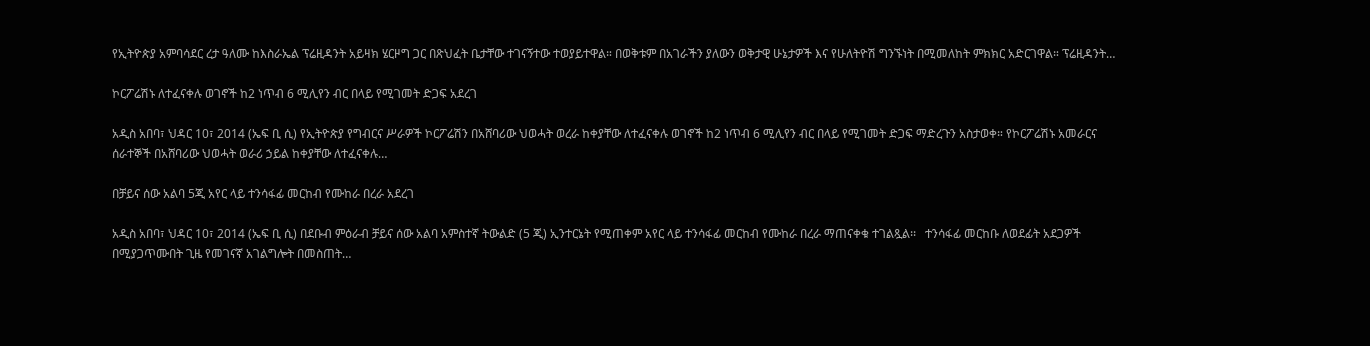የኢትዮጵያ አምባሳደር ረታ ዓለሙ ከእስራኤል ፕሬዚዳንት አይዛክ ሄርዞግ ጋር በጽህፈት ቤታቸው ተገናኝተው ተወያይተዋል። በወቅቱም በአገራችን ያለውን ወቅታዊ ሁኔታዎች እና የሁለትዮሽ ግንኙነት በሚመለከት ምክክር አድርገዋል። ፕሬዚዳንት…

ኮርፖሬሽኑ ለተፈናቀሉ ወገኖች ከ2 ነጥብ 6 ሚሊየን ብር በላይ የሚገመት ድጋፍ አደረገ

አዲስ አበባ፣ ህዳር 10፣ 2014 (ኤፍ ቢ ሲ) የኢትዮጵያ የግብርና ሥራዎች ኮርፖሬሽን በአሸባሪው ህወሓት ወረራ ከቀያቸው ለተፈናቀሉ ወገኖች ከ2 ነጥብ 6 ሚሊየን ብር በላይ የሚገመት ድጋፍ ማድረጉን አስታወቀ። የኮርፖሬሽኑ አመራርና ሰራተኞች በአሸባሪው ህወሓት ወራሪ ኃይል ከቀያቸው ለተፈናቀሉ…

በቻይና ሰው አልባ 5ጂ አየር ላይ ተንሳፋፊ መርከብ የሙከራ በረራ አደረገ

አዲስ አበባ፣ ህዳር 10፣ 2014 (ኤፍ ቢ ሲ) በደቡብ ምዕራብ ቻይና ሰው አልባ አምስተኛ ትውልድ (5 ጂ) ኢንተርኔት የሚጠቀም አየር ላይ ተንሳፋፊ መርከብ የሙከራ በረራ ማጠናቀቁ ተገልጿል፡፡   ተንሳፋፊ መርከቡ ለወደፊት አደጋዎች በሚያጋጥሙበት ጊዜ የመገናኛ አገልግሎት በመስጠት…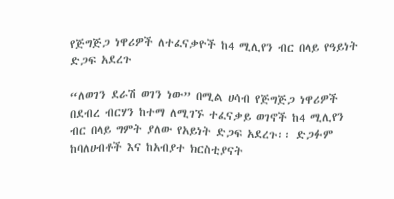የጅግጅጋ ነዋሪዎች ለተፈናቃዮች ከ4 ሚሊየን ብር በላይ የዓይነት ድጋፍ አደረጉ

“ለወገን ደራሽ ወገን ነው” በሚል ሀሳብ የጅግጅጋ ነዋሪዎች በደብረ ብርሃን ከተማ ለሚገኙ ተፈናቃይ ወገኖች ከ4 ሚሊየን ብር በላይ ግምት ያለው የአይነት ድጋፍ አደረጉ፡፡ ድጋፉም ከባለሀብቶች እና ከአብያተ ክርስቲያናት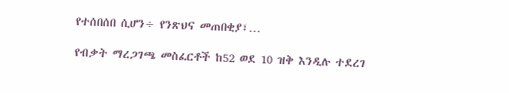የተሰበሰበ ሲሆን÷ የንጽህና መጠበቂያ፣…

የብቃት ማረጋገጫ መስፈርቶች ከ52 ወደ 10 ዝቅ እንዲሉ ተደረገ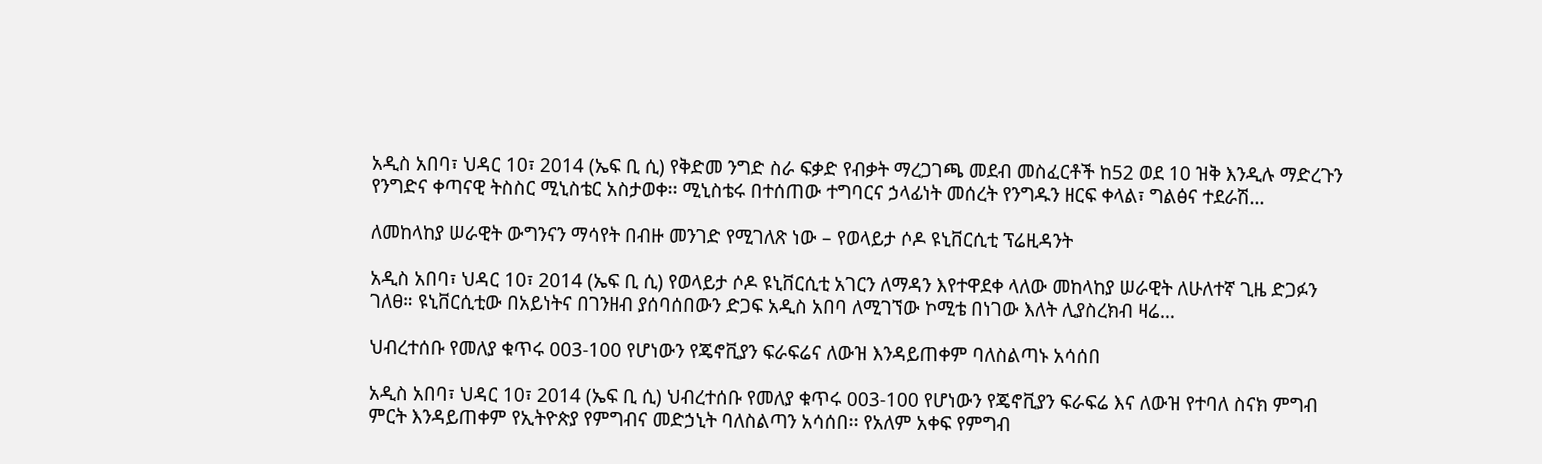አዲስ አበባ፣ ህዳር 10፣ 2014 (ኤፍ ቢ ሲ) የቅድመ ንግድ ስራ ፍቃድ የብቃት ማረጋገጫ መደብ መስፈርቶች ከ52 ወደ 10 ዝቅ እንዲሉ ማድረጉን የንግድና ቀጣናዊ ትስስር ሚኒስቴር አስታወቀ፡፡ ሚኒስቴሩ በተሰጠው ተግባርና ኃላፊነት መሰረት የንግዱን ዘርፍ ቀላል፣ ግልፅና ተደራሽ…

ለመከላከያ ሠራዊት ውግንናን ማሳየት በብዙ መንገድ የሚገለጽ ነው – የወላይታ ሶዶ ዩኒቨርሲቲ ፕሬዚዳንት

አዲስ አበባ፣ ህዳር 10፣ 2014 (ኤፍ ቢ ሲ) የወላይታ ሶዶ ዩኒቨርሲቲ አገርን ለማዳን እየተዋደቀ ላለው መከላከያ ሠራዊት ለሁለተኛ ጊዜ ድጋፉን ገለፀ። ዩኒቨርሲቲው በአይነትና በገንዘብ ያሰባሰበውን ድጋፍ አዲስ አበባ ለሚገኘው ኮሚቴ በነገው እለት ሊያስረክብ ዛሬ…

ህብረተሰቡ የመለያ ቁጥሩ 003-100 የሆነውን የጄኖቪያን ፍራፍሬና ለውዝ እንዳይጠቀም ባለስልጣኑ አሳሰበ

አዲስ አበባ፣ ህዳር 10፣ 2014 (ኤፍ ቢ ሲ) ህብረተሰቡ የመለያ ቁጥሩ 003-100 የሆነውን የጄኖቪያን ፍራፍሬ እና ለውዝ የተባለ ስናክ ምግብ ምርት እንዳይጠቀም የኢትዮጵያ የምግብና መድኃኒት ባለስልጣን አሳሰበ፡፡ የአለም አቀፍ የምግብ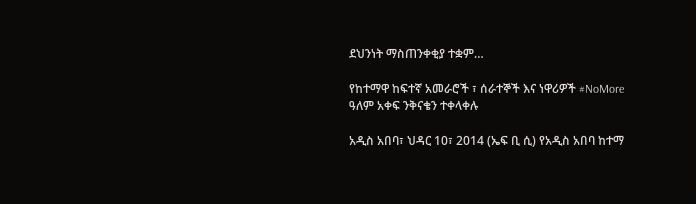ደህንነት ማስጠንቀቂያ ተቋም…

የከተማዋ ከፍተኛ አመራሮች ፣ ሰራተኞች እና ነዋሪዎች #NoMore ዓለም አቀፍ ንቅናቄን ተቀላቀሉ

አዲስ አበባ፣ ህዳር 10፣ 2014 (ኤፍ ቢ ሲ) የአዲስ አበባ ከተማ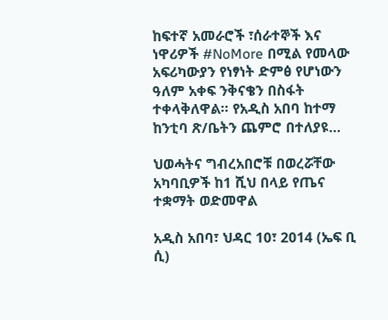ከፍተኛ አመራሮች ፣ሰራተኞች እና ነዋሪዎች #NoMore በሚል የመላው አፍሪካውያን የነፃነት ድምፅ የሆነውን ዓለም አቀፍ ንቅናቄን በስፋት ተቀላቅለዋል። የአዲስ አበባ ከተማ ከንቲባ ጽ/ቤትን ጨምሮ በተለያዩ…

ህወሓትና ግብረአበሮቹ በወረሯቸው አካባቢዎች ከ1 ሺህ በላይ የጤና ተቋማት ወድመዋል

አዲስ አበባ፣ ህዳር 10፣ 2014 (ኤፍ ቢ ሲ)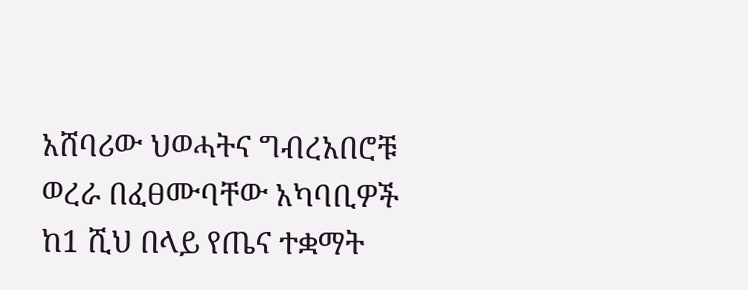አሸባሪው ህወሓትና ግብረአበሮቹ ወረራ በፈፀሙባቸው አካባቢዎች ከ1 ሺህ በላይ የጤና ተቋማት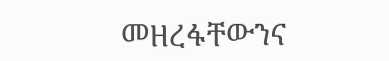መዘረፋቸውንና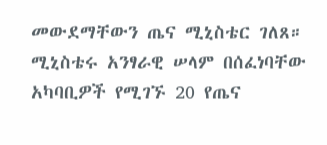መውደማቸውን ጤና ሚኒስቴር ገለጸ። ሚኒስቴሩ አንፃራዊ ሠላም በሰፈነባቸው አካባቢዎች የሚገኙ 20 የጤና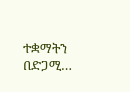ተቋማትን በድጋሚ…